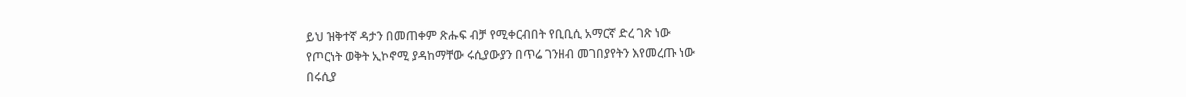ይህ ዝቅተኛ ዳታን በመጠቀም ጽሑፍ ብቻ የሚቀርብበት የቢቢሲ አማርኛ ድረ ገጽ ነው
የጦርነት ወቅት ኢኮኖሚ ያዳከማቸው ሩሲያውያን በጥሬ ገንዘብ መገበያየትን እየመረጡ ነው
በሩሲያ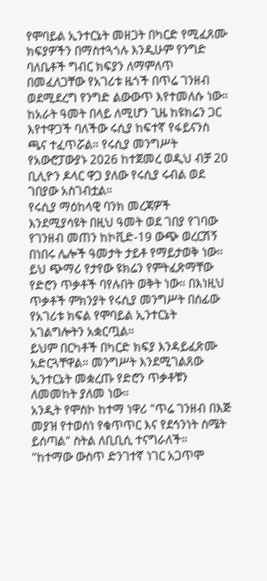የሞባይል ኢንተርኔት መዘጋት በካርድ የሚፈጸሙ ክፍያዎችን በማስተጓጎሉ እንዲሁም የንግድ ባለቤቶች ግብር ክፍያን ለማምለጥ በመፈለጋቸው የአገሪቱ ዜጎች በጥሬ ገንዘብ ወደሚደረግ የንግድ ልውውጥ እየተመለሱ ነው።
ከአራት ዓመት በላይ ለሚሆን ጊዜ ከዩክሬን ጋር እየተዋጋች ባለችው ሩሲያ ከፍተኛ የፋይናንስ ጫና ተፈጥሯል። የሩሲያ መንግሥት የአውሮፓውያኑ 2026 ከተጀመረ ወዲህ ብቻ 20 ቢሊዮን ዶላር ዋጋ ያለው የሩሲያ ሩብል ወደ ገበያው አስገብቷል።
የሩሲያ ማዕከላዊ ባንክ መረጃዎች እንደሚያሳዩት በዚህ ዓመት ወደ ገበያ የገባው የገንዘብ መጠን ከኮቪድ-19 ውጭ ወረርሽኝ በነበሩ ሌሎች ዓመታት ታይቶ የማይታወቅ ነው።
ይህ ጭማሪ የታየው ዩክሬን የምትፈጽማቸው የድሮን ጥቃቶች ባየሉበት ወቅት ነው። በእነዚህ ጥቃቶች ምክንያት የሩሲያ መንግሥት በሰፊው የአገሪቱ ክፍል የሞባይል ኢንተርኔት አገልግሎትን አቋርጧል።
ይህም በርካቶች በካርድ ክፍያ እንዳይፈጽሙ አድርጓቸዋል። መንግሥት እንደሚገልጸው ኢንተርኔት መቋረጡ የድሮን ጥቃቶቹን ለመመከት ያለመ ነው።
አንዲት የሞስኮ ከተማ ነዋሪ "ጥሬ ገንዘብ በእጅ መያዝ የተወሰነ የቁጥጥር እና የደኅንነት ስሜት ይሰጣል" ስትል ለቢቢሲ ተናግራለች።
"ከተማው ውስጥ ድንገተኛ ነገር አጋጥሞ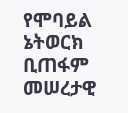የሞባይል ኔትወርክ ቢጠፋም መሠረታዊ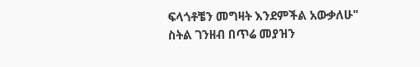ፍላጎቶቼን መግዛት እንደምችል አውቃለሁ" ስትል ገንዘብ በጥሬ መያዝን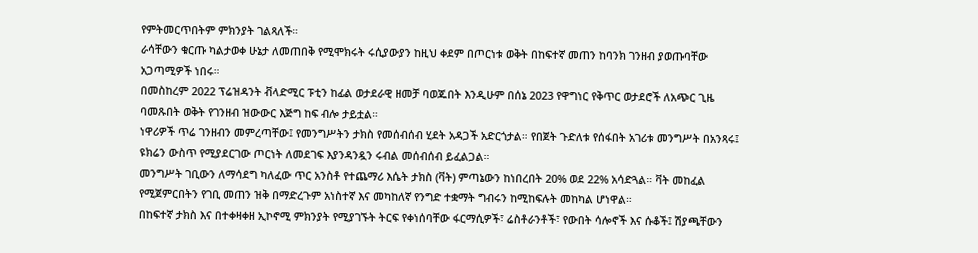የምትመርጥበትም ምክንያት ገልጻለች።
ራሳቸውን ቁርጡ ካልታወቀ ሁኔታ ለመጠበቅ የሚሞክሩት ሩሲያውያን ከዚህ ቀደም በጦርነቱ ወቅት በከፍተኛ መጠን ከባንክ ገንዘብ ያወጡባቸው አጋጣሚዎች ነበሩ።
በመስከረም 2022 ፕሬዝዳንት ቭላድሚር ፑቲን ከፊል ወታደራዊ ዘመቻ ባወጁበት እንዲሁም በሰኔ 2023 የዋግነር የቅጥር ወታደሮች ለአጭር ጊዜ ባመጹበት ወቅት የገንዘብ ዝውውር እጅግ ከፍ ብሎ ታይቷል።
ነዋሪዎች ጥሬ ገንዘብን መምረጣቸው፤ የመንግሥትን ታክስ የመሰብሰብ ሂደት አዳጋች አድርጎታል። የበጀት ጉድለቱ የሰፋበት አገሪቱ መንግሥት በአንጻሩ፤ ዩክሬን ውስጥ የሚያደርገው ጦርነት ለመደገፍ እያንዳንዷን ሩብል መሰብሰብ ይፈልጋል።
መንግሥት ገቢውን ለማሳደግ ካለፈው ጥር አንስቶ የተጨማሪ እሴት ታክስ (ቫት) ምጣኔውን ከነበረበት 20% ወደ 22% አሳድጓል። ቫት መከፈል የሚጀምርበትን የገቢ መጠን ዝቅ በማድረጉም አነስተኛ እና መካከለኛ የንግድ ተቋማት ግብሩን ከሚከፍሉት መከካል ሆነዋል።
በከፍተኛ ታክስ እና በተቀዛቀዘ ኢኮኖሚ ምክንያት የሚያገኙት ትርፍ የቀነሰባቸው ፋርማሲዎች፣ ሬስቶራንቶች፣ የውበት ሳሎኖች እና ሱቆች፤ ሽያጫቸውን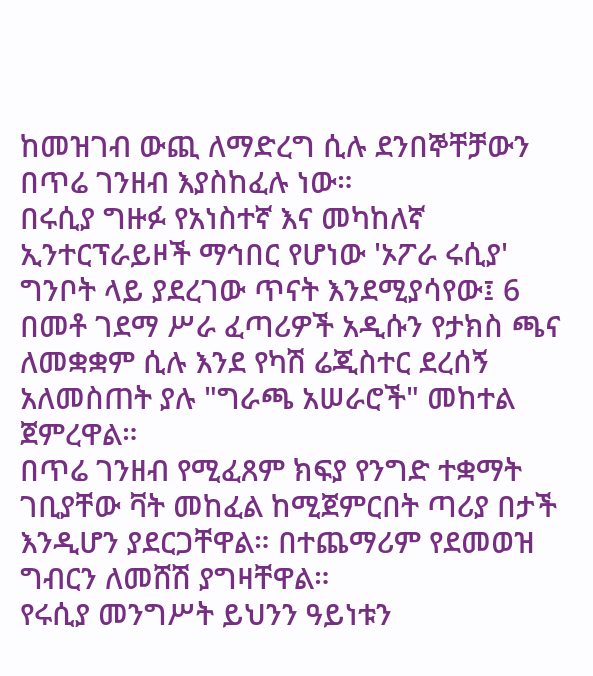ከመዝገብ ውጪ ለማድረግ ሲሉ ደንበኞቸቻውን በጥሬ ገንዘብ እያስከፈሉ ነው።
በሩሲያ ግዙፉ የአነስተኛ እና መካከለኛ ኢንተርፕራይዞች ማኅበር የሆነው 'ኦፖራ ሩሲያ' ግንቦት ላይ ያደረገው ጥናት እንደሚያሳየው፤ 6 በመቶ ገደማ ሥራ ፈጣሪዎች አዲሱን የታክስ ጫና ለመቋቋም ሲሉ እንደ የካሽ ሬጂስተር ደረሰኝ አለመስጠት ያሉ "ግራጫ አሠራሮች" መከተል ጀምረዋል።
በጥሬ ገንዘብ የሚፈጸም ክፍያ የንግድ ተቋማት ገቢያቸው ቫት መከፈል ከሚጀምርበት ጣሪያ በታች እንዲሆን ያደርጋቸዋል። በተጨማሪም የደመወዝ ግብርን ለመሸሽ ያግዛቸዋል።
የሩሲያ መንግሥት ይህንን ዓይነቱን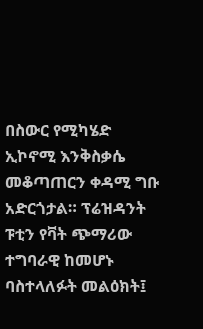በስውር የሚካሄድ ኢኮኖሚ እንቅስቃሴ መቆጣጠርን ቀዳሚ ግቡ አድርጎታል። ፕሬዝዳንት ፑቲን የቫት ጭማሪው ተግባራዊ ከመሆኑ ባስተላለፉት መልዕክት፤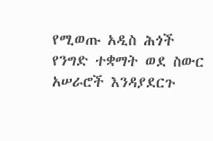የሚወጡ አዲስ ሕጎች የንግድ ተቋማት ወደ ስውር አሠራሮች እንዳያደርጉ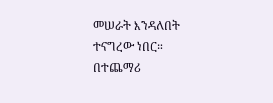መሠራት እንዳለበት ተናግረው ነበር።
በተጨማሪ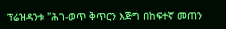ፕሬዝዳንቱ "ሕገ-ወጥ ቅጥርን እጅግ በከፍተኛ መጠን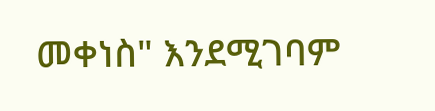መቀነስ" እንደሚገባም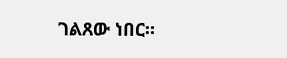ገልጸው ነበር።